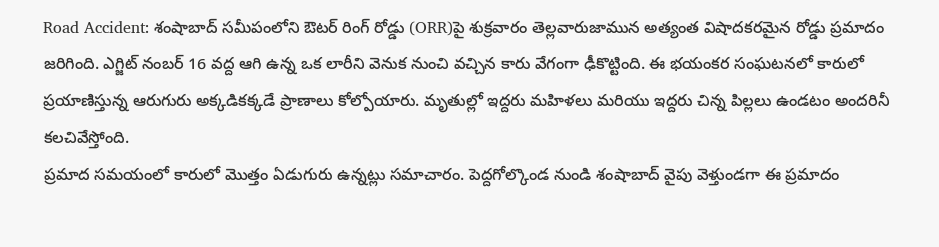Road Accident: శంషాబాద్ సమీపంలోని ఔటర్ రింగ్ రోడ్డు (ORR)పై శుక్రవారం తెల్లవారుజామున అత్యంత విషాదకరమైన రోడ్డు ప్రమాదం జరిగింది. ఎగ్జిట్ నంబర్ 16 వద్ద ఆగి ఉన్న ఒక లారీని వెనుక నుంచి వచ్చిన కారు వేగంగా ఢీకొట్టింది. ఈ భయంకర సంఘటనలో కారులో ప్రయాణిస్తున్న ఆరుగురు అక్కడికక్కడే ప్రాణాలు కోల్పోయారు. మృతుల్లో ఇద్దరు మహిళలు మరియు ఇద్దరు చిన్న పిల్లలు ఉండటం అందరినీ కలచివేస్తోంది.
ప్రమాద సమయంలో కారులో మొత్తం ఏడుగురు ఉన్నట్లు సమాచారం. పెద్దగోల్కొండ నుండి శంషాబాద్ వైపు వెళ్తుండగా ఈ ప్రమాదం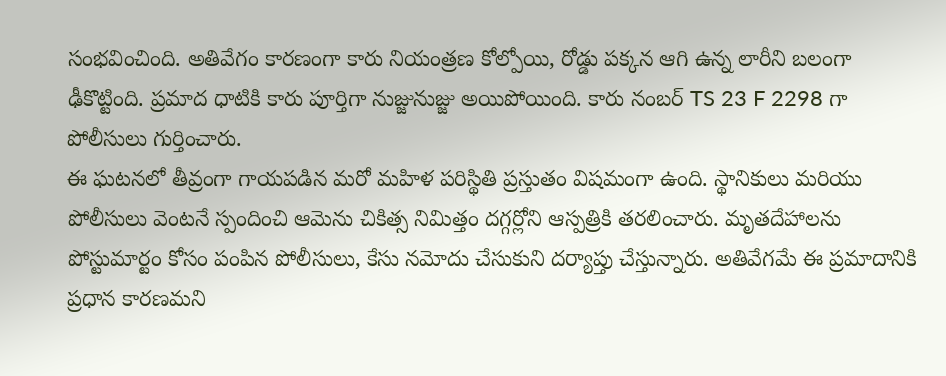సంభవించింది. అతివేగం కారణంగా కారు నియంత్రణ కోల్పోయి, రోడ్డు పక్కన ఆగి ఉన్న లారీని బలంగా ఢీకొట్టింది. ప్రమాద ధాటికి కారు పూర్తిగా నుజ్జునుజ్జు అయిపోయింది. కారు నంబర్ TS 23 F 2298 గా పోలీసులు గుర్తించారు.
ఈ ఘటనలో తీవ్రంగా గాయపడిన మరో మహిళ పరిస్థితి ప్రస్తుతం విషమంగా ఉంది. స్థానికులు మరియు పోలీసులు వెంటనే స్పందించి ఆమెను చికిత్స నిమిత్తం దగ్గర్లోని ఆస్పత్రికి తరలించారు. మృతదేహాలను పోస్టుమార్టం కోసం పంపిన పోలీసులు, కేసు నమోదు చేసుకుని దర్యాప్తు చేస్తున్నారు. అతివేగమే ఈ ప్రమాదానికి ప్రధాన కారణమని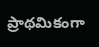ప్రాథమికంగా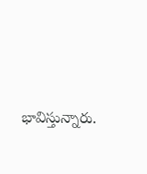భావిస్తున్నారు.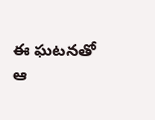ఈ ఘటనతో ఆ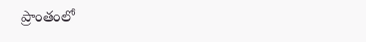ప్రాంతంలో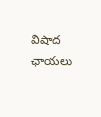విషాద ఛాయలు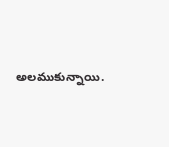అలముకున్నాయి.